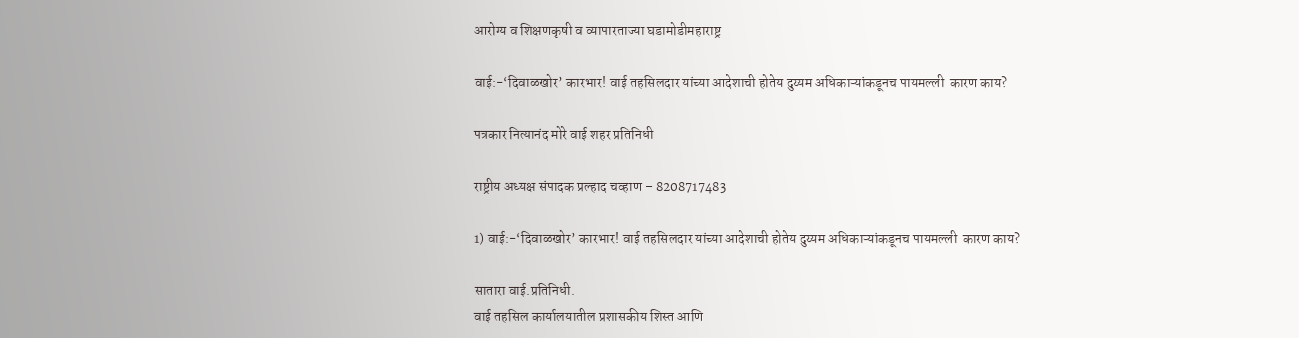आरोग्य व शिक्षणकृषी व व्यापारताज्या घडामोडीमहाराष्ट्र

वाई:-‘दिवाळखोर’ कारभार! वाई तहसिलदार यांच्या आदेशाची होतेय दुय्यम अधिकाऱ्यांकडूनच पायमल्ली  कारण काय?

पत्रकार नित्यानंद मोरे वाई शहर प्रतिनिधी

राष्ट्रीय अध्यक्ष संपादक प्रल्हाद चव्हाण – 8208717483

1) वाई:-‘दिवाळखोर’ कारभार! वाई तहसिलदार यांच्या आदेशाची होतेय दुय्यम अधिकाऱ्यांकडूनच पायमल्ली  कारण काय?

सातारा वाई.प्रतिनिधी.
वाई तहसिल कार्यालयातील प्रशासकीय शिस्त आणि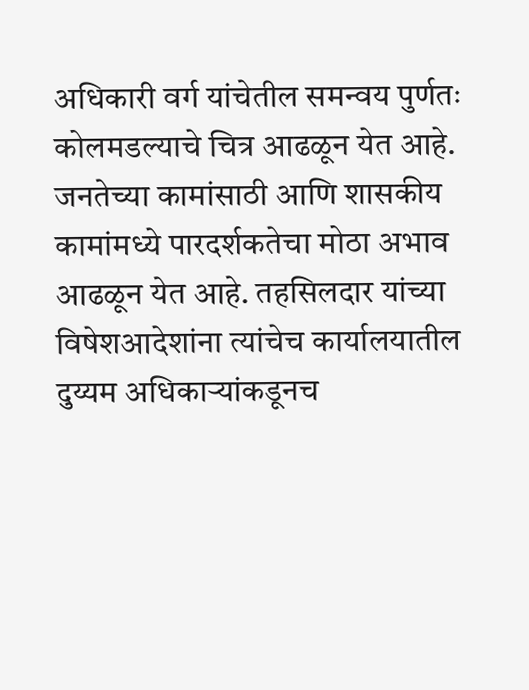अधिकारी वर्ग यांचेतील समन्वय पुर्णतः कोलमडल्याचे चित्र आढळून येत आहे. जनतेच्या कामांसाठी आणि शासकीय कामांमध्ये पारदर्शकतेचा मोठा अभाव आढळून येत आहे. तहसिलदार यांच्या विषेशआदेशांना त्यांचेच कार्यालयातील दुय्यम अधिकाऱ्यांकडूनच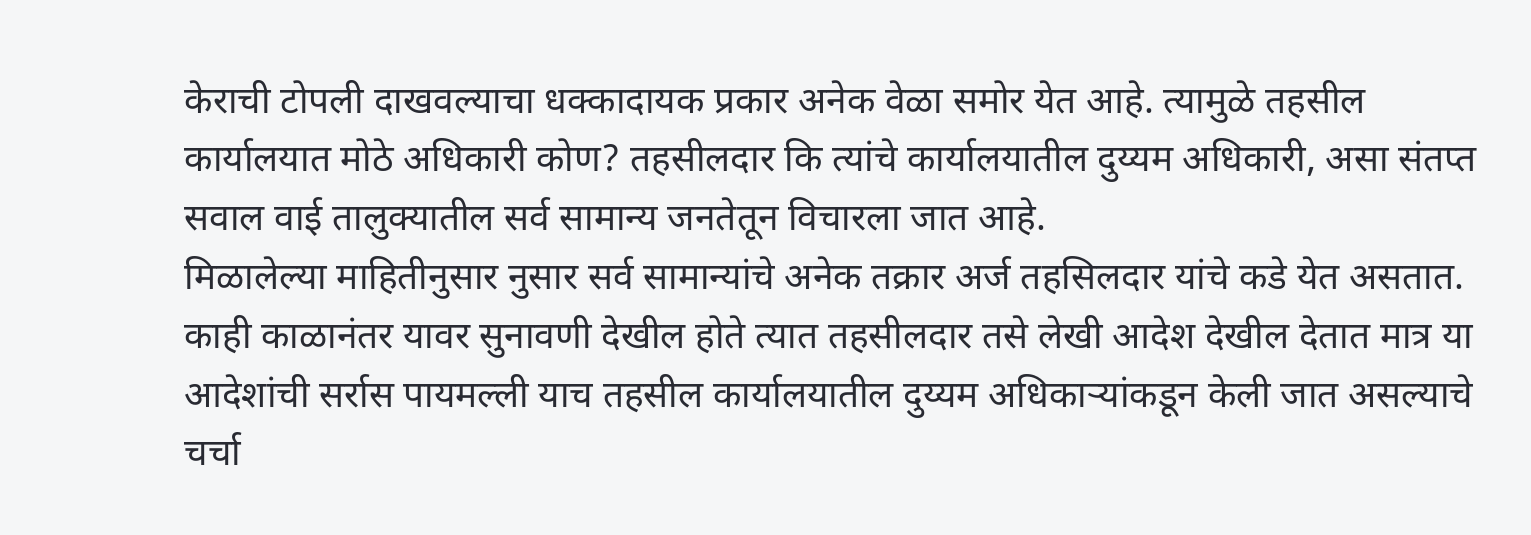केराची टोपली दाखवल्याचा धक्कादायक प्रकार अनेक वेळा समोर येत आहे. त्यामुळे तहसील कार्यालयात मोठे अधिकारी कोण? तहसीलदार कि त्यांचे कार्यालयातील दुय्यम अधिकारी, असा संतप्त सवाल वाई तालुक्यातील सर्व सामान्य जनतेतून विचारला जात आहे.
मिळालेल्या माहितीनुसार नुसार सर्व सामान्यांचे अनेक तक्रार अर्ज तहसिलदार यांचे कडे येत असतात. काही काळानंतर यावर सुनावणी देखील होते त्यात तहसीलदार तसे लेखी आदेश देखील देतात मात्र या आदेशांची सर्रास पायमल्ली याच तहसील कार्यालयातील दुय्यम अधिकाऱ्यांकडून केली जात असल्याचे चर्चा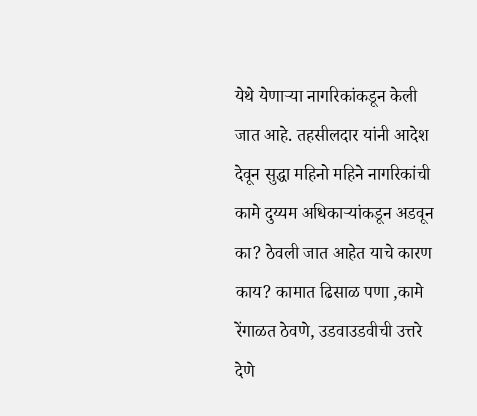येथे येणाऱ्या नागरिकांकडून केली जात आहे. तहसीलदार यांनी आदेश देवून सुद्धा महिनो महिने नागरिकांची कामे दुय्यम अधिकाऱ्यांकडून अडवून का? ठेवली जात आहेत याचे कारण काय? कामात ढिसाळ पणा ,कामे रेंगाळत ठेवणे, उडवाउडवीची उत्तरे देणे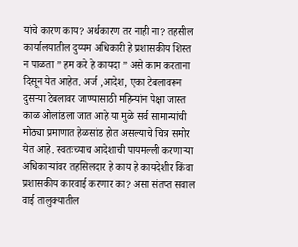यांचे कारण काय? अर्थकारण तर नाही ना? तहसील कार्यालयातील दुय्यम अधिकारी हे प्रशासकीय शिस्त न पाळता ” हम करे हे कायदा ” असे काम करताना दिसून येत आहेत. अर्ज ,आदेश, एका टेबलावरून दुसऱ्या टेबलावर जाण्यासाठी महिन्यांन पेक्षा जास्त काळ ओलांडला जात आहे या मुळे सर्व सामान्यांची मोठ्या प्रमाणात हेळसांड होत असल्याचे चित्र समोर येत आहे. स्वतःच्याच आदेशाची पायमल्ली करणाऱ्या अधिकाऱ्यांवर तहसिलदार हे काय हे कायदेशीर किंवा प्रशासकीय कारवाई करणार का? असा संतप्त सवाल वाई तालुक्यातील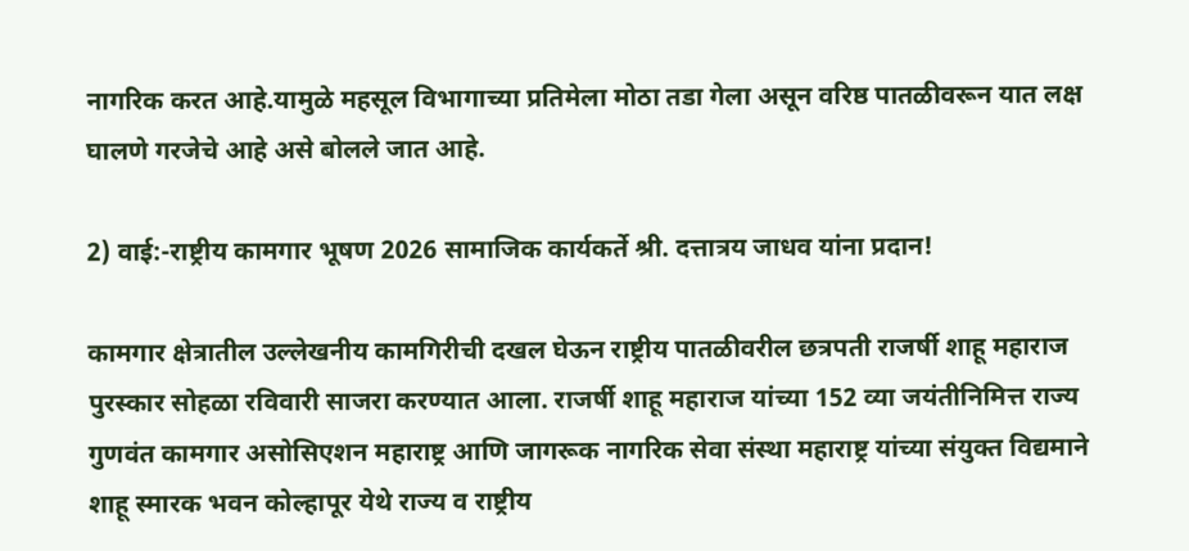नागरिक करत आहे.यामुळे महसूल विभागाच्या प्रतिमेला मोठा तडा गेला असून वरिष्ठ पातळीवरून यात लक्ष घालणे गरजेचे आहे असे बोलले जात आहे.

2) वाई:-राष्ट्रीय कामगार भूषण 2026 सामाजिक कार्यकर्ते श्री. दत्तात्रय जाधव यांना प्रदान!

कामगार क्षेत्रातील उल्लेखनीय कामगिरीची दखल घेऊन राष्ट्रीय पातळीवरील छत्रपती राजर्षी शाहू महाराज पुरस्कार सोहळा रविवारी साजरा करण्यात आला. राजर्षी शाहू महाराज यांच्या 152 व्या जयंतीनिमित्त राज्य गुणवंत कामगार असोसिएशन महाराष्ट्र आणि जागरूक नागरिक सेवा संस्था महाराष्ट्र यांच्या संयुक्त विद्यमाने शाहू स्मारक भवन कोल्हापूर येथे राज्य व राष्ट्रीय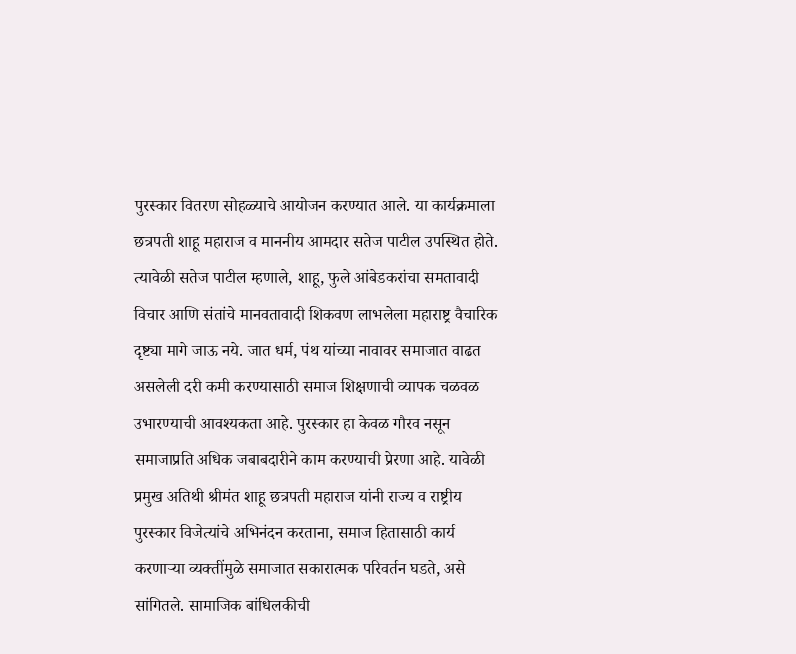पुरस्कार वितरण सोहळ्याचे आयोजन करण्यात आले. या कार्यक्रमाला छत्रपती शाहू महाराज व माननीय आमदार सतेज पाटील उपस्थित होते. त्यावेळी सतेज पाटील म्हणाले, शाहू, फुले आंबेडकरांचा समतावादी विचार आणि संतांचे मानवतावादी शिकवण लाभलेला महाराष्ट्र वैचारिक दृष्ट्या मागे जाऊ नये. जात धर्म, पंथ यांच्या नावावर समाजात वाढत असलेली दरी कमी करण्यासाठी समाज शिक्षणाची व्यापक चळवळ उभारण्याची आवश्यकता आहे. पुरस्कार हा केवळ गौरव नसून समाजाप्रति अधिक जबाबदारीने काम करण्याची प्रेरणा आहे. यावेळी प्रमुख अतिथी श्रीमंत शाहू छत्रपती महाराज यांनी राज्य व राष्ट्रीय पुरस्कार विजेत्यांचे अभिनंदन करताना, समाज हितासाठी कार्य करणाऱ्या व्यक्तींमुळे समाजात सकारात्मक परिवर्तन घडते, असे सांगितले. सामाजिक बांधिलकीची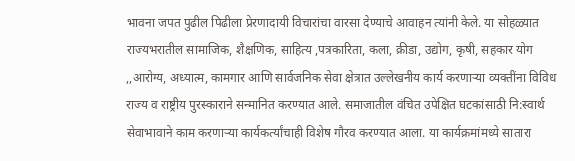भावना जपत पुढील पिढीला प्रेरणादायी विचारांचा वारसा देण्याचे आवाहन त्यांनी केले. या सोहळ्यात राज्यभरातील सामाजिक, शैक्षणिक, साहित्य ,पत्रकारिता, कला, क्रीडा, उद्योग, कृषी, सहकार योग ,,आरोग्य, अध्यात्म, कामगार आणि सार्वजनिक सेवा क्षेत्रात उल्लेखनीय कार्य करणाऱ्या व्यक्तींना विविध राज्य व राष्ट्रीय पुरस्काराने सन्मानित करण्यात आले. समाजातील वंचित उपेक्षित घटकांसाठी नि:स्वार्थ सेवाभावाने काम करणाऱ्या कार्यकर्त्यांचाही विशेष गौरव करण्यात आला. या कार्यक्रमांमध्ये सातारा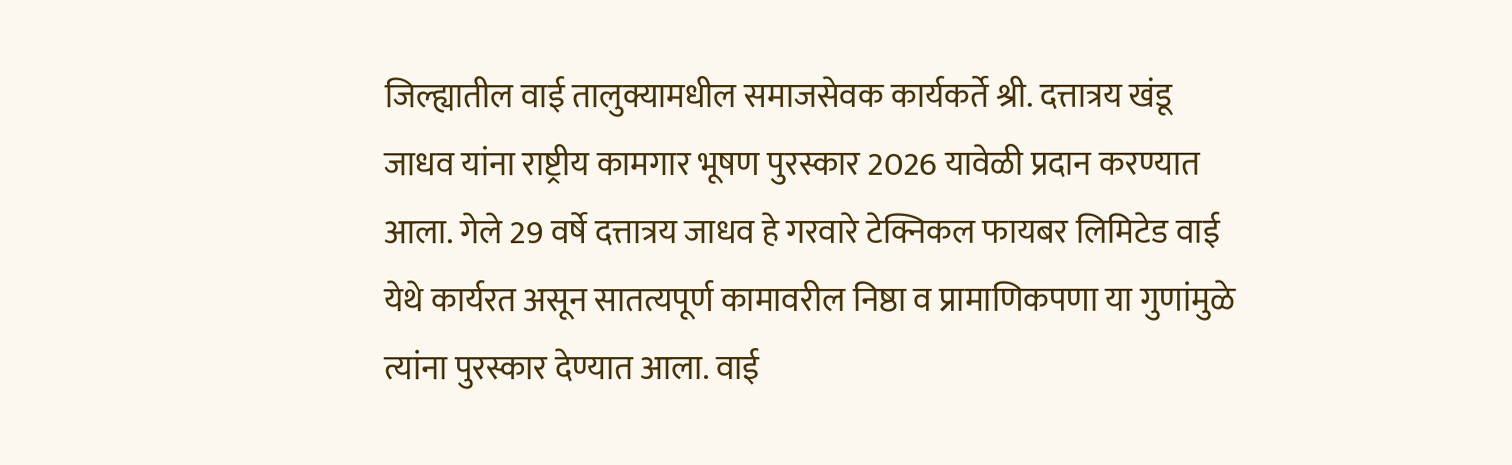जिल्ह्यातील वाई तालुक्यामधील समाजसेवक कार्यकर्ते श्री. दत्तात्रय खंडू जाधव यांना राष्ट्रीय कामगार भूषण पुरस्कार 2026 यावेळी प्रदान करण्यात आला. गेले 29 वर्षे दत्तात्रय जाधव हे गरवारे टेक्निकल फायबर लिमिटेड वाई येथे कार्यरत असून सातत्यपूर्ण कामावरील निष्ठा व प्रामाणिकपणा या गुणांमुळे त्यांना पुरस्कार देण्यात आला. वाई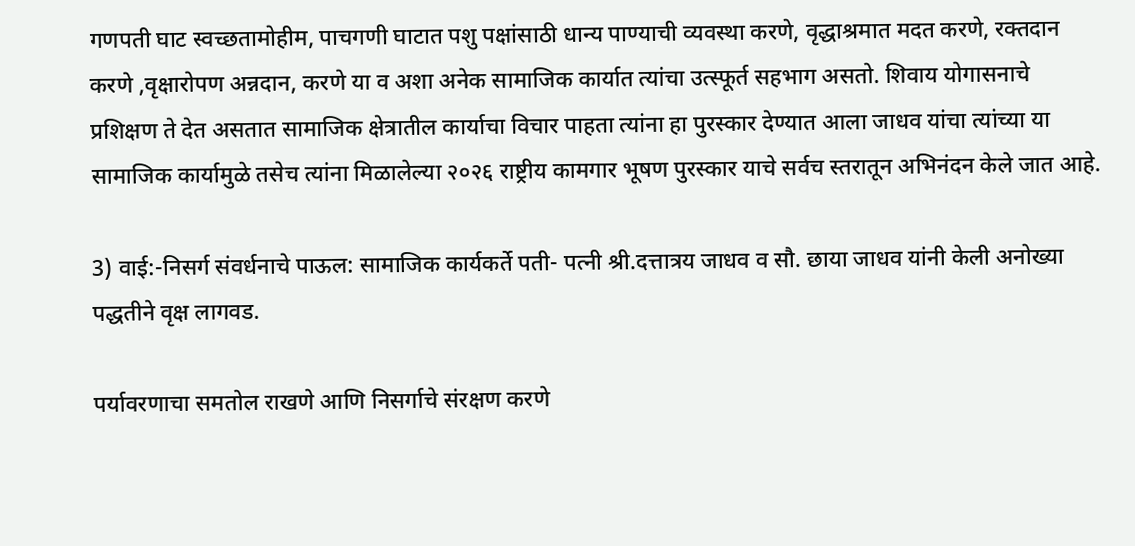गणपती घाट स्वच्छतामोहीम, पाचगणी घाटात पशु पक्षांसाठी धान्य पाण्याची व्यवस्था करणे, वृद्धाश्रमात मदत करणे, रक्तदान करणे ,वृक्षारोपण अन्नदान, करणे या व अशा अनेक सामाजिक कार्यात त्यांचा उत्स्फूर्त सहभाग असतो. शिवाय योगासनाचे प्रशिक्षण ते देत असतात सामाजिक क्षेत्रातील कार्याचा विचार पाहता त्यांना हा पुरस्कार देण्यात आला जाधव यांचा त्यांच्या या सामाजिक कार्यामुळे तसेच त्यांना मिळालेल्या २०२६ राष्ट्रीय कामगार भूषण पुरस्कार याचे सर्वच स्तरातून अभिनंदन केले जात आहे.

3) वाई:-निसर्ग संवर्धनाचे पाऊल: सामाजिक कार्यकर्ते पती- पत्नी श्री.दत्तात्रय जाधव व सौ. छाया जाधव यांनी केली अनोख्या पद्धतीने वृक्ष लागवड.

पर्यावरणाचा समतोल राखणे आणि निसर्गाचे संरक्षण करणे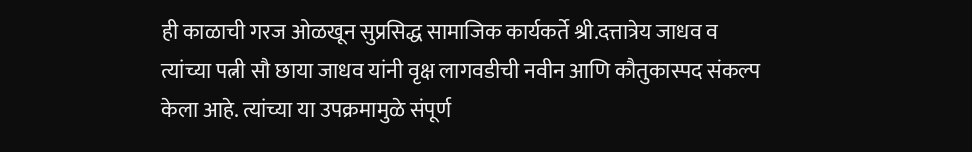ही काळाची गरज ओळखून सुप्रसिद्ध सामाजिक कार्यकर्ते श्री.दत्तात्रेय जाधव व त्यांच्या पत्नी सौ छाया जाधव यांनी वृक्ष लागवडीची नवीन आणि कौतुकास्पद संकल्प केला आहे. त्यांच्या या उपक्रमामुळे संपूर्ण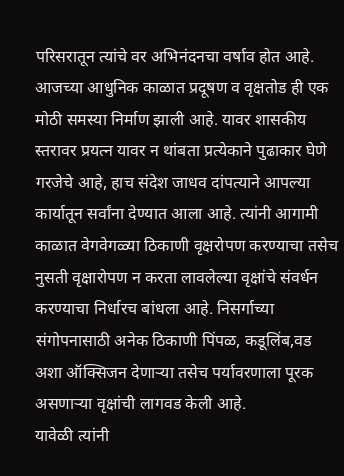परिसरातून त्यांचे वर अभिनंदनचा वर्षाव होत आहे.
आजच्या आधुनिक काळात प्रदूषण व वृक्षतोड ही एक मोठी समस्या निर्माण झाली आहे. यावर शासकीय स्तरावर प्रयत्न यावर न थांबता प्रत्येकाने पुढाकार घेणे गरजेचे आहे, हाच संदेश जाधव दांपत्याने आपल्या कार्यातून सर्वांना देण्यात आला आहे. त्यांनी आगामी काळात वेगवेगळ्या ठिकाणी वृक्षरोपण करण्याचा तसेच नुसती वृक्षारोपण न करता लावलेल्या वृक्षांचे संवर्धन करण्याचा निर्धारच बांधला आहे. निसर्गाच्या संगोपनासाठी अनेक ठिकाणी पिंपळ, कडूलिंब,वड अशा ऑक्सिजन देणाऱ्या तसेच पर्यावरणाला पूरक असणाऱ्या वृक्षांची लागवड केली आहे.
यावेळी त्यांनी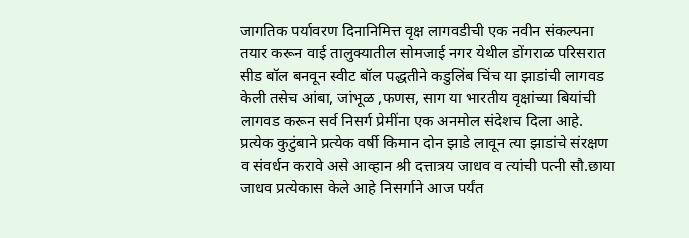जागतिक पर्यावरण दिनानिमित्त वृक्ष लागवडीची एक नवीन संकल्पना तयार करून वाई तालुक्यातील सोमजाई नगर येथील डोंगराळ परिसरात सीड बॉल बनवून स्वीट बॉल पद्धतीने कडुलिंब चिंच या झाडांची लागवड केली तसेच आंबा, जांभूळ ,फणस, साग या भारतीय वृक्षांच्या बियांची लागवड करून सर्व निसर्ग प्रेमींना एक अनमोल संदेशच दिला आहे. प्रत्येक कुटुंबाने प्रत्येक वर्षी किमान दोन झाडे लावून त्या झाडांचे संरक्षण व संवर्धन करावे असे आव्हान श्री दत्तात्रय जाधव व त्यांची पत्नी सौ.छाया जाधव प्रत्येकास केले आहे निसर्गाने आज पर्यंत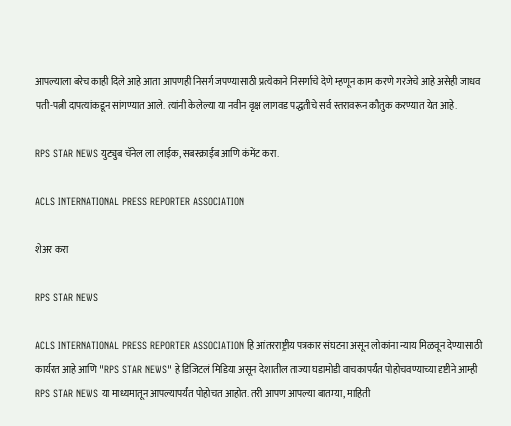आपल्याला बरेच काही दिले आहे आता आपणही निसर्ग जपण्यासाठी प्रत्येकाने निसर्गाचे देणे म्हणून काम करणे गरजेचे आहे असेही जाधव पती-पत्नी दापत्यांकडून सांगण्यात आले. त्यांनी केलेल्या या नवीन वृक्ष लागवड पद्धतीचे सर्व स्तरावरून कौतुक करण्यात येत आहे.

RPS STAR NEWS युट्युब चॅनेल ला लाईक, सबस्क्राईब आणि कंमेंट करा.

ACLS INTERNATIONAL PRESS REPORTER ASSOCIATION

शेअर करा

RPS STAR NEWS

ACLS INTERNATIONAL PRESS REPORTER ASSOCIATION हि आंतरराष्ट्रीय पत्रकार संघटना असून लोकांना न्याय मिळवून देण्यासाठी कार्यरत आहे आणि "RPS STAR NEWS" हे डिजिटलं मिडिया असून देशातील ताज्या घडामोडी वाचकापर्यंत पोहोचवण्याच्या दृष्टीने आम्ही RPS STAR NEWS या माध्यमातून आपल्यापर्यंत पोहोचत आहोत. तरी आपण आपल्या बातम्या, माहिती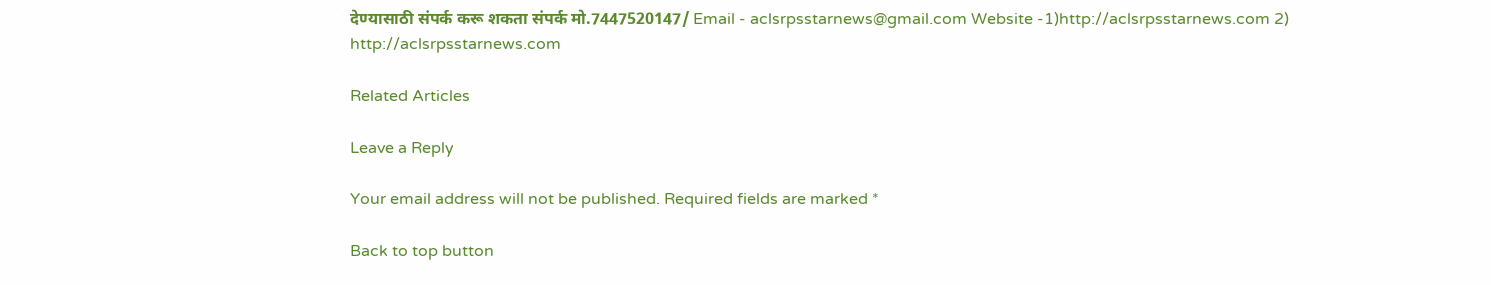देण्यासाठी संपर्क करू शकता संपर्क मो.7447520147/ Email - aclsrpsstarnews@gmail.com Website -1)http://aclsrpsstarnews.com 2) http://aclsrpsstarnews.com

Related Articles

Leave a Reply

Your email address will not be published. Required fields are marked *

Back to top button